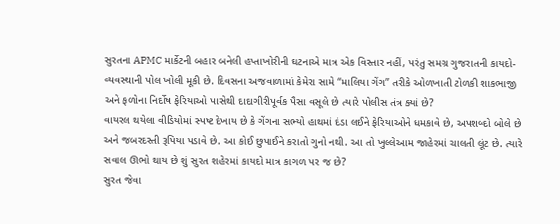સુરતના APMC માર્કેટની બહાર બનેલી હપ્તાખોરીની ઘટનાએ માત્ર એક વિસ્તાર નહીં, પરંતુ સમગ્ર ગુજરાતની કાયદો-વ્યવસ્થાની પોલ ખોલી મૂકી છે. દિવસના અજવાળામાં કેમેરા સામે “માલિયા ગેંગ” તરીકે ઓળખાતી ટોળકી શાકભાજી અને ફળોના નિર્દોષ ફેરિયાઓ પાસેથી દાદાગીરીપૂર્વક પૈસા વસૂલે છે ત્યારે પોલીસ તંત્ર ક્યાં છે?
વાયરલ થયેલા વીડિયોમાં સ્પષ્ટ દેખાય છે કે ગેંગના સભ્યો હાથમાં દંડા લઈને ફેરિયાઓને ધમકાવે છે, અપશબ્દો બોલે છે અને જબરદસ્તી રૂપિયા પડાવે છે. આ કોઈ છુપાઈને કરાતો ગુનો નથી. આ તો ખુલ્લેઆમ જાહેરમાં ચાલતી લૂંટ છે. ત્યારે સવાલ ઊભો થાય છે શું સુરત શહેરમાં કાયદો માત્ર કાગળ પર જ છે?
સુરત જેવા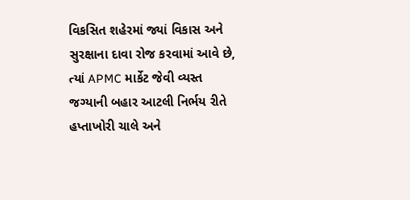વિકસિત શહેરમાં જ્યાં વિકાસ અને સુરક્ષાના દાવા રોજ કરવામાં આવે છે, ત્યાં APMC માર્કેટ જેવી વ્યસ્ત જગ્યાની બહાર આટલી નિર્ભય રીતે હપ્તાખોરી ચાલે અને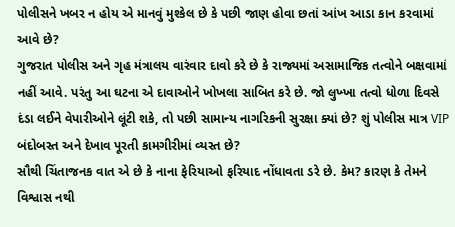પોલીસને ખબર ન હોય એ માનવું મુશ્કેલ છે કે પછી જાણ હોવા છતાં આંખ આડા કાન કરવામાં આવે છે?
ગુજરાત પોલીસ અને ગૃહ મંત્રાલય વારંવાર દાવો કરે છે કે રાજ્યમાં અસામાજિક તત્વોને બક્ષવામાં નહીં આવે. પરંતુ આ ઘટના એ દાવાઓને ખોખલા સાબિત કરે છે. જો લુખ્ખા તત્વો ધોળા દિવસે દંડા લઈને વેપારીઓને લૂંટી શકે, તો પછી સામાન્ય નાગરિકની સુરક્ષા ક્યાં છે? શું પોલીસ માત્ર VIP બંદોબસ્ત અને દેખાવ પૂરતી કામગીરીમાં વ્યસ્ત છે?
સૌથી ચિંતાજનક વાત એ છે કે નાના ફેરિયાઓ ફરિયાદ નોંધાવતા ડરે છે. કેમ? કારણ કે તેમને વિશ્વાસ નથી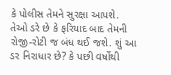કે પોલીસ તેમને સુરક્ષા આપશે. તેઓ ડરે છે કે ફરિયાદ બાદ તેમની રોજી-રોટી જ બંધ થઈ જશે. શું આ ડર નિરાધાર છે? કે પછી વર્ષોથી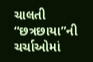ચાલતી “છત્રછાયા”ની ચર્ચાઓમાં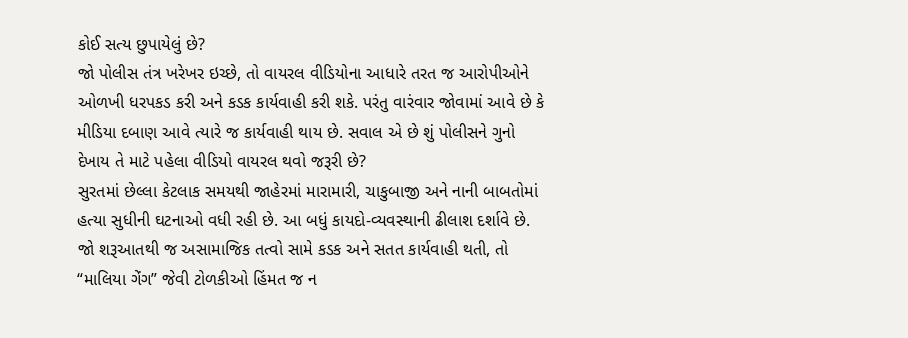કોઈ સત્ય છુપાયેલું છે?
જો પોલીસ તંત્ર ખરેખર ઇચ્છે, તો વાયરલ વીડિયોના આધારે તરત જ આરોપીઓને ઓળખી ધરપકડ કરી અને કડક કાર્યવાહી કરી શકે. પરંતુ વારંવાર જોવામાં આવે છે કે મીડિયા દબાણ આવે ત્યારે જ કાર્યવાહી થાય છે. સવાલ એ છે શું પોલીસને ગુનો દેખાય તે માટે પહેલા વીડિયો વાયરલ થવો જરૂરી છે?
સુરતમાં છેલ્લા કેટલાક સમયથી જાહેરમાં મારામારી, ચાકુબાજી અને નાની બાબતોમાં હત્યા સુધીની ઘટનાઓ વધી રહી છે. આ બધું કાયદો-વ્યવસ્થાની ઢીલાશ દર્શાવે છે. જો શરૂઆતથી જ અસામાજિક તત્વો સામે કડક અને સતત કાર્યવાહી થતી, તો “માલિયા ગેંગ” જેવી ટોળકીઓ હિંમત જ ન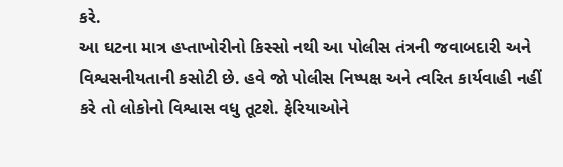કરે.
આ ઘટના માત્ર હપ્તાખોરીનો કિસ્સો નથી આ પોલીસ તંત્રની જવાબદારી અને વિશ્વસનીયતાની કસોટી છે. હવે જો પોલીસ નિષ્પક્ષ અને ત્વરિત કાર્યવાહી નહીં કરે તો લોકોનો વિશ્વાસ વધુ તૂટશે. ફેરિયાઓને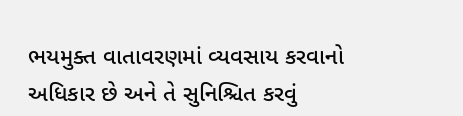ભયમુક્ત વાતાવરણમાં વ્યવસાય કરવાનો અધિકાર છે અને તે સુનિશ્ચિત કરવું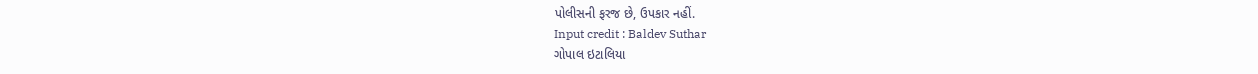પોલીસની ફરજ છે, ઉપકાર નહીં.
Input credit : Baldev Suthar
ગોપાલ ઇટાલિયા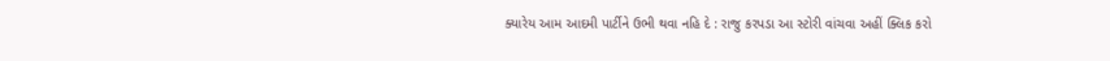ક્યારેય આમ આદમી પાર્ટીને ઉભી થવા નહિ દે : રાજુ કરપડા આ સ્ટોરી વાંચવા અહીં ક્લિક કરો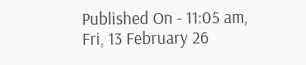Published On - 11:05 am, Fri, 13 February 26